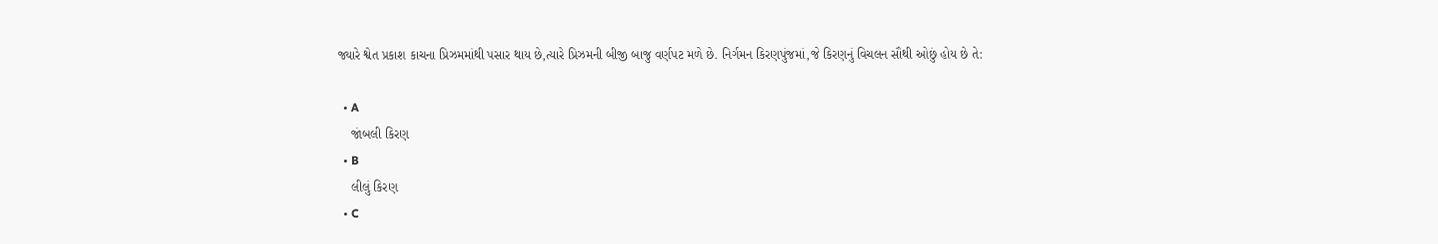જ્યારે શ્વેત પ્રકાશ કાચના પ્રિઝમમાંથી પસાર થાય છે,ત્યારે પ્રિઝમની બીજી બાજુ વર્ણપટ મળે છે. નિર્ગમન કિરણપુંજમાં,જે કિરણનું વિચલન સૌથી ઓછું હોય છે તે:

  • A
    જાંબલી કિરણ
  • B
    લીલું કિરણ
  • C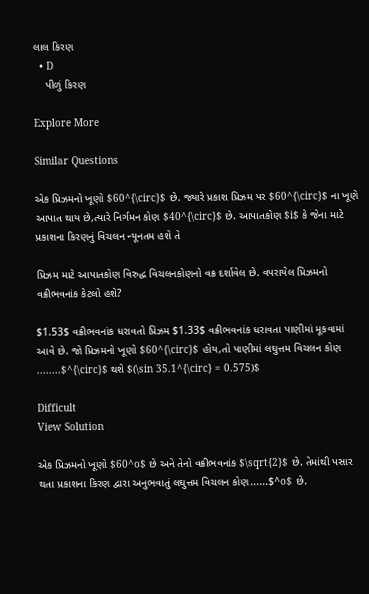લાલ કિરણ
  • D
    પીળું કિરણ

Explore More

Similar Questions

એક પ્રિઝમનો ખૂણો $60^{\circ}$ છે. જ્યારે પ્રકાશ પ્રિઝમ પર $60^{\circ}$ ના ખૂણે આપાત થાય છે,ત્યારે નિર્ગમન કોણ $40^{\circ}$ છે. આપાતકોણ $i$ કે જેના માટે પ્રકાશના કિરણનું વિચલન ન્યૂનતમ હશે તે

પ્રિઝમ માટે આપાતકોણ વિરુદ્ધ વિચલનકોણનો વક્ર દર્શાવેલ છે. વપરાયેલ પ્રિઝમનો વક્રીભવનાંક કેટલો હશે?

$1.53$ વક્રીભવનાંક ધરાવતો પ્રિઝમ $1.33$ વક્રીભવનાંક ધરાવતા પાણીમાં મૂકવામાં આવે છે. જો પ્રિઝમનો ખૂણો $60^{\circ}$ હોય,તો પાણીમાં લઘુત્તમ વિચલન કોણ ........$^{\circ}$ થશે $(\sin 35.1^{\circ} = 0.575)$

Difficult
View Solution

એક પ્રિઝમનો ખૂણો $60^o$ છે અને તેનો વક્રીભવનાંક $\sqrt{2}$ છે. તેમાંથી પસાર થતા પ્રકાશના કિરણ દ્વારા અનુભવાતું લઘુત્તમ વિચલન કોણ......$^o$ છે.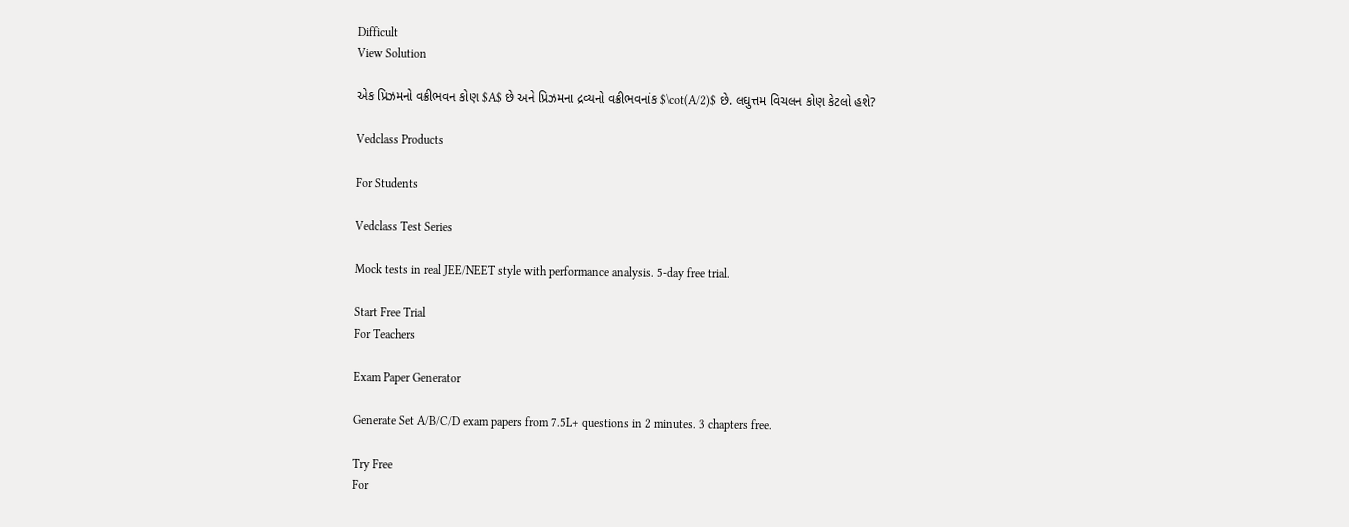Difficult
View Solution

એક પ્રિઝમનો વક્રીભવન કોણ $A$ છે અને પ્રિઝમના દ્રવ્યનો વક્રીભવનાંક $\cot(A/2)$ છે. લઘુત્તમ વિચલન કોણ કેટલો હશે?

Vedclass Products

For Students

Vedclass Test Series

Mock tests in real JEE/NEET style with performance analysis. 5-day free trial.

Start Free Trial
For Teachers

Exam Paper Generator

Generate Set A/B/C/D exam papers from 7.5L+ questions in 2 minutes. 3 chapters free.

Try Free
For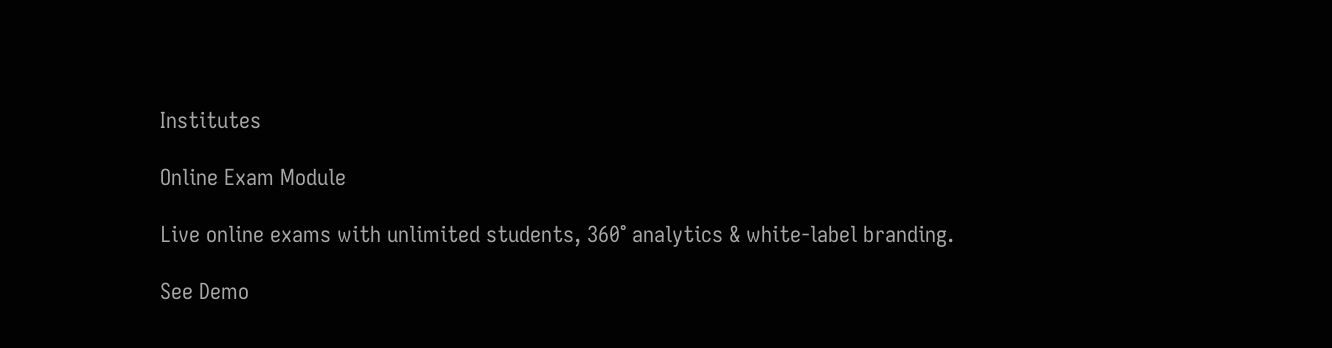Institutes

Online Exam Module

Live online exams with unlimited students, 360° analytics & white-label branding.

See Demo